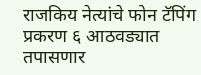राजकिय नेत्यांचे फोन टॅपिंग प्रकरण ६ आठवड्यात तपासणार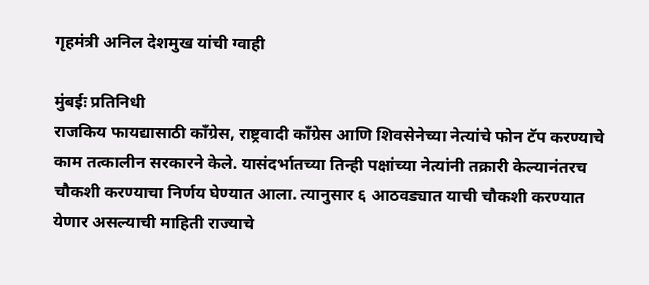गृहमंत्री अनिल देशमुख यांची ग्वाही

मुंबईः प्रतिनिधी
राजकिय फायद्यासाठी काँग्रेस, राष्ट्रवादी काँग्रेस आणि शिवसेनेच्या नेत्यांचे फोन टॅप करण्याचे काम तत्कालीन सरकारने केले. यासंदर्भातच्या तिन्ही पक्षांच्या नेत्यांनी तक्रारी केल्यानंतरच चौकशी करण्याचा निर्णय घेण्यात आला. त्यानुसार ६ आठवड्यात याची चौकशी करण्यात येणार असल्याची माहिती राज्याचे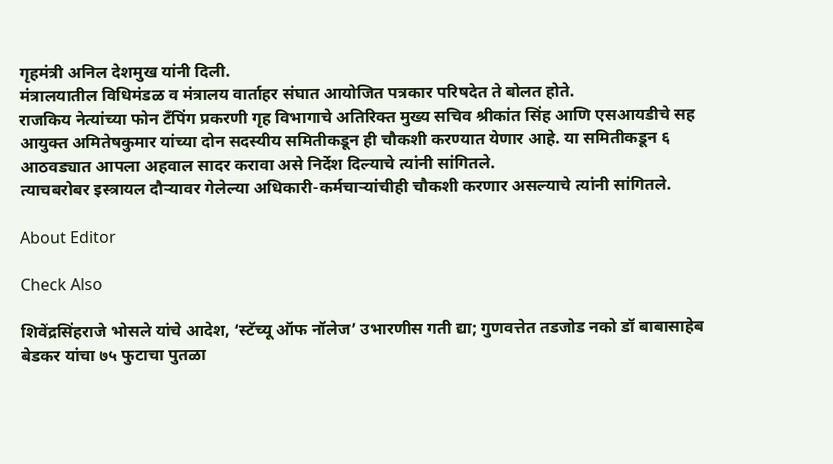गृहमंत्री अनिल देशमुख यांनी दिली.
मंत्रालयातील विधिमंडळ व मंत्रालय वार्ताहर संघात आयोजित पत्रकार परिषदेत ते बोलत होते.
राजकिय नेत्यांच्या फोन टँपिंग प्रकरणी गृह विभागाचे अतिरिक्त मुख्य सचिव श्रीकांत सिंह आणि एसआयडीचे सह आयुक्त अमितेषकुमार यांच्या दोन सदस्यीय समितीकडून ही चौकशी करण्यात येणार आहे. या समितीकडून ६ आठवड्यात आपला अहवाल सादर करावा असे निर्देश दिल्याचे त्यांनी सांगितले.
त्याचबरोबर इस्त्रायल दौऱ्यावर गेलेल्या अधिकारी-कर्मचाऱ्यांचीही चौकशी करणार असल्याचे त्यांनी सांगितले.

About Editor

Check Also

शिवेंद्रसिंहराजे भोसले यांचे आदेश, ‘स्टॅच्यू ऑफ नॉलेज’ उभारणीस गती द्या; गुणवत्तेत तडजोड नको डॉ बाबासाहेब बेडकर यांचा ७५ फुटाचा पुतळा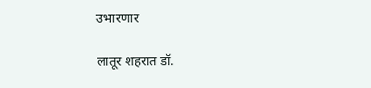उभारणार

लातूर शहरात डॉ.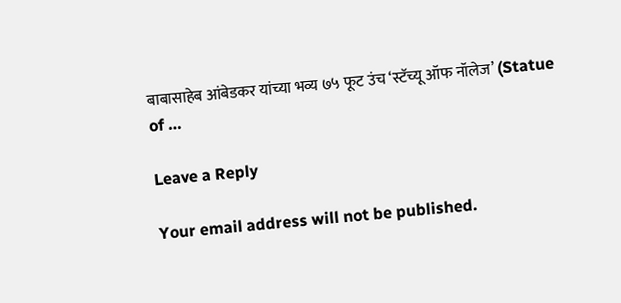बाबासाहेब आंबेडकर यांच्या भव्य ७५ फूट उंच ‘स्टॅच्यू ऑफ नॉलेज’ (Statue of …

Leave a Reply

Your email address will not be published.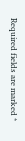Required fields are marked *